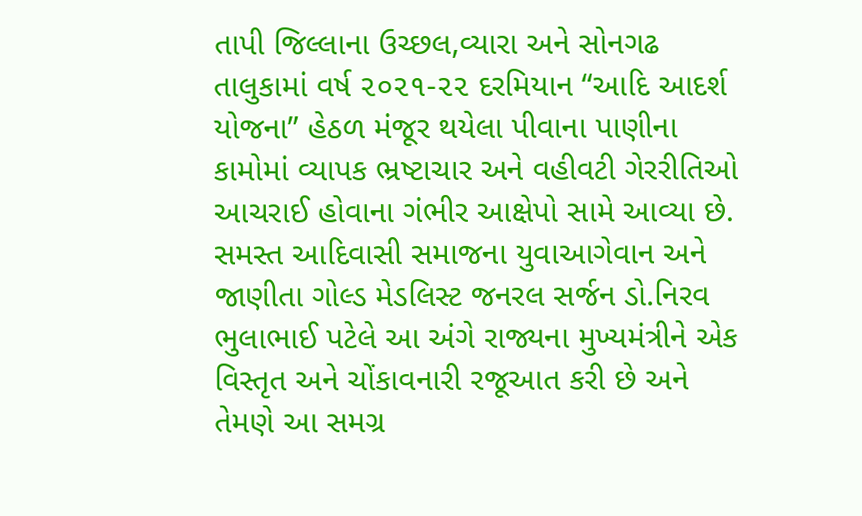તાપી જિલ્લાના ઉચ્છલ,વ્યારા અને સોનગઢ તાલુકામાં વર્ષ ૨૦૨૧-૨૨ દરમિયાન “આદિ આદર્શ યોજના” હેઠળ મંજૂર થયેલા પીવાના પાણીના કામોમાં વ્યાપક ભ્રષ્ટાચાર અને વહીવટી ગેરરીતિઓ આચરાઈ હોવાના ગંભીર આક્ષેપો સામે આવ્યા છે. સમસ્ત આદિવાસી સમાજના યુવાઆગેવાન અને જાણીતા ગોલ્ડ મેડલિસ્ટ જનરલ સર્જન ડો.નિરવ ભુલાભાઈ પટેલે આ અંગે રાજ્યના મુખ્યમંત્રીને એક વિસ્તૃત અને ચોંકાવનારી રજૂઆત કરી છે અને તેમણે આ સમગ્ર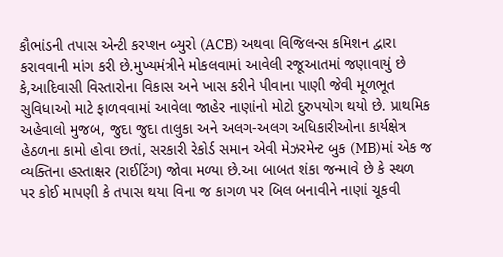કૌભાંડની તપાસ એન્ટી કરપ્શન બ્યુરો (ACB) અથવા વિજિલન્સ કમિશન દ્વારા કરાવવાની માંગ કરી છે.મુખ્યમંત્રીને મોકલવામાં આવેલી રજૂઆતમાં જણાવાયું છે કે,આદિવાસી વિસ્તારોના વિકાસ અને ખાસ કરીને પીવાના પાણી જેવી મૂળભૂત સુવિધાઓ માટે ફાળવવામાં આવેલા જાહેર નાણાંનો મોટો દુરુપયોગ થયો છે. પ્રાથમિક અહેવાલો મુજબ, જુદા જુદા તાલુકા અને અલગ-અલગ અધિકારીઓના કાર્યક્ષેત્ર હેઠળના કામો હોવા છતાં, સરકારી રેકોર્ડ સમાન એવી મેઝરમેન્ટ બુક (MB)માં એક જ વ્યક્તિના હસ્તાક્ષર (રાઈટિંગ) જોવા મળ્યા છે.આ બાબત શંકા જન્માવે છે કે સ્થળ પર કોઈ માપણી કે તપાસ થયા વિના જ કાગળ પર બિલ બનાવીને નાણાં ચૂકવી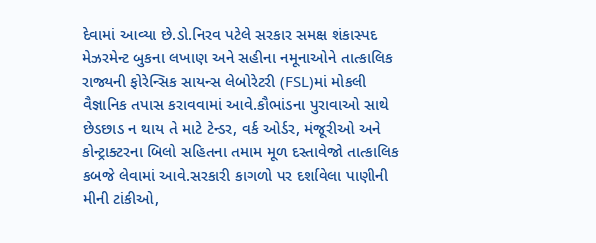દેવામાં આવ્યા છે.ડો.નિરવ પટેલે સરકાર સમક્ષ શંકાસ્પદ મેઝરમેન્ટ બુકના લખાણ અને સહીના નમૂનાઓને તાત્કાલિક રાજ્યની ફોરેન્સિક સાયન્સ લેબોરેટરી (FSL)માં મોકલી વૈજ્ઞાનિક તપાસ કરાવવામાં આવે.કૌભાંડના પુરાવાઓ સાથે છેડછાડ ન થાય તે માટે ટેન્ડર, વર્ક ઓર્ડર, મંજૂરીઓ અને કોન્ટ્રાક્ટરના બિલો સહિતના તમામ મૂળ દસ્તાવેજો તાત્કાલિક કબજે લેવામાં આવે.સરકારી કાગળો પર દર્શાવેલા પાણીની મીની ટાંકીઓ,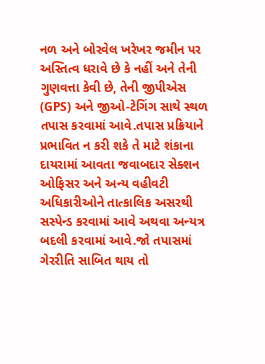નળ અને બોરવેલ ખરેખર જમીન પર અસ્તિત્વ ધરાવે છે કે નહીં અને તેની ગુણવત્તા કેવી છે, તેની જીપીએસ (GPS) અને જીઓ-ટેગિંગ સાથે સ્થળ તપાસ કરવામાં આવે.તપાસ પ્રક્રિયાને પ્રભાવિત ન કરી શકે તે માટે શંકાના દાયરામાં આવતા જવાબદાર સેક્શન ઓફિસર અને અન્ય વહીવટી અધિકારીઓને તાત્કાલિક અસરથી સસ્પેન્ડ કરવામાં આવે અથવા અન્યત્ર બદલી કરવામાં આવે.જો તપાસમાં ગેરરીતિ સાબિત થાય તો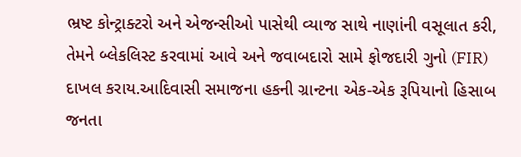ભ્રષ્ટ કોન્ટ્રાક્ટરો અને એજન્સીઓ પાસેથી વ્યાજ સાથે નાણાંની વસૂલાત કરી, તેમને બ્લેકલિસ્ટ કરવામાં આવે અને જવાબદારો સામે ફોજદારી ગુનો (FIR) દાખલ કરાય.આદિવાસી સમાજના હકની ગ્રાન્ટના એક-એક રૂપિયાનો હિસાબ જનતા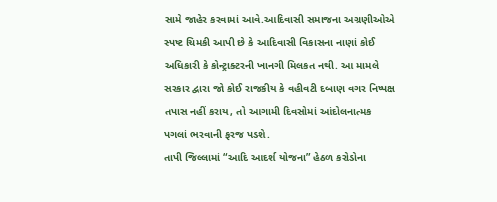સામે જાહેર કરવામાં આવે.આદિવાસી સમાજના અગ્રણીઓએ સ્પષ્ટ ચિમકી આપી છે કે આદિવાસી વિકાસના નાણાં કોઈ અધિકારી કે કોન્ટ્રાક્ટરની ખાનગી મિલકત નથી. આ મામલે સરકાર દ્વારા જો કોઈ રાજકીય કે વહીવટી દબાણ વગર નિષ્પક્ષ તપાસ નહીં કરાય, તો આગામી દિવસોમાં આંદોલનાત્મક પગલાં ભરવાની ફરજ પડશે.
તાપી જિલ્લામાં “આદિ આદર્શ યોજના” હેઠળ કરોડોના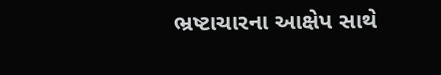ભ્રષ્ટાચારના આક્ષેપ સાથે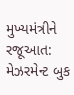મુખ્યમંત્રીને રજૂઆત: મેઝરમેન્ટ બુક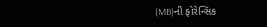(MB)ની ફોરેન્સિક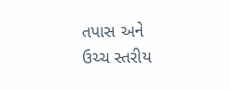તપાસ અને ઉચ્ચ સ્તરીય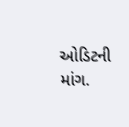ઓડિટની માંગ.